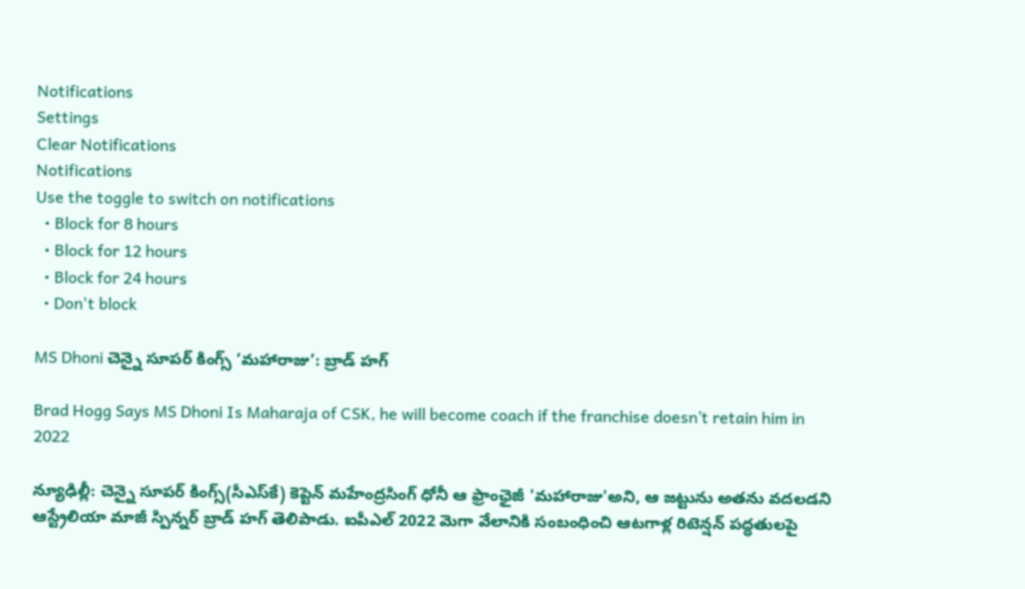Notifications
Settings
Clear Notifications
Notifications
Use the toggle to switch on notifications
  • Block for 8 hours
  • Block for 12 hours
  • Block for 24 hours
  • Don't block

MS Dhoni చెన్నై సూపర్ కింగ్స్ ‘మహారాజు’: బ్రాడ్ హగ్

Brad Hogg Says MS Dhoni Is Maharaja of CSK, he will become coach if the franchise doesn’t retain him in 2022

న్యూఢిల్లీ: చెన్నై సూపర్‌ కింగ్స్‌(సీఎస్‌కే) కెప్టెన్ మహేంద్రసింగ్‌ ధోనీ ఆ ఫ్రాంఛైజీ 'మహారాజు'అని, ఆ జట్టును అతను వదలడని ఆస్ట్రేలియా మాజీ స్పిన్నర్ బ్రాడ్ హగ్ తెలిపాడు. ఐపీఎల్‌ 2022 మెగా వేలానికి సంబంధించి ఆటగాళ్ల రిటెన్షన్‌ పద్ధతులపై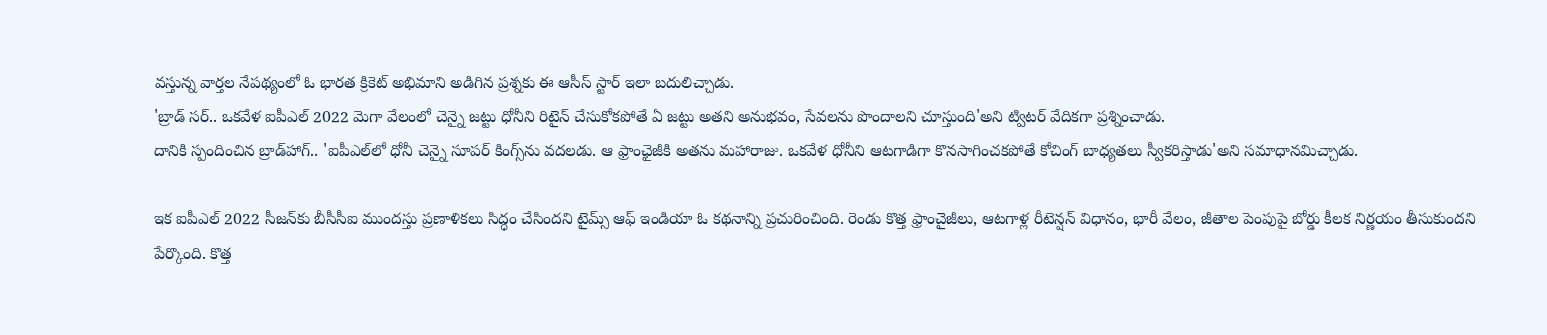వస్తున్న వార్తల నేపథ్యంలో ఓ భారత క్రికెట్‌ అభిమాని అడిగిన ప్రశ్నకు ఈ ఆసీస్ స్టార్ ఇలా బదులిచ్చాడు.
'బ్రాడ్‌ సర్‌.. ఒకవేళ ఐపీఎల్‌ 2022 మెగా వేలంలో చెన్నై జట్టు ధోనీని రిటైన్ చేసుకోకపోతే ఏ జట్టు అతని అనుభవం, సేవలను పొందాలని చూస్తుంది'అని ట్విటర్ వేదికగా ప్రశ్నించాడు.
దానికి స్పందించిన బ్రాడ్‌హాగ్‌.. 'ఐపీఎల్‌లో ధోనీ చెన్నై సూపర్‌ కింగ్స్‌ను వదలడు. ఆ ఫ్రాంఛైజీకి అతను మహారాజు. ఒకవేళ ధోనీని ఆటగాడిగా కొనసాగించకపోతే కోచింగ్‌ బాధ్యతలు స్వీకరిస్తాడు'అని సమాధానమిచ్చాడు.

ఇక ఐపీఎల్ 2022 సీజన్‌కు బీసీసీఐ ముందస్తు ప్రణాళికలు సిద్ధం చేసిందని టైమ్స్ ఆఫ్ ఇండియా ఓ కథనాన్ని ప్రచురించింది. రెండు కొత్త ఫ్రాంచైజీలు, ఆటగాళ్ల రీటెన్షన్‌ విధానం, భారీ వేలం, జీతాల పెంపుపై బోర్డు కీలక నిర్ణయం తీసుకుందని పేర్కొంది. కొత్త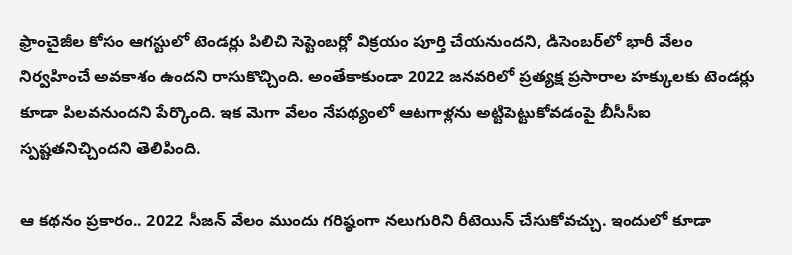ఫ్రాంచైజీల కోసం ఆగస్టులో టెండర్లు పిలిచి సెప్టెంబర్లో విక్రయం పూర్తి చేయనుందని, డిసెంబర్‌లో భారీ వేలం నిర్వహించే అవకాశం ఉందని రాసుకొచ్చింది. అంతేకాకుండా 2022 జనవరిలో ప్రత్యక్ష ప్రసారాల హక్కులకు టెండర్లు కూడా పిలవనుందని పేర్కొంది. ఇక మెగా వేలం నేపథ్యంలో ఆటగాళ్లను అట్టిపెట్టుకోవడంపై బీసీసీఐ స్పష్టతనిచ్చిందని తెలిపింది.

ఆ కథనం ప్రకారం.. 2022 సీజన్‌ వేలం ముందు గరిష్ఠంగా నలుగురిని రీటెయిన్‌ చేసుకోవచ్చు. ఇందులో కూడా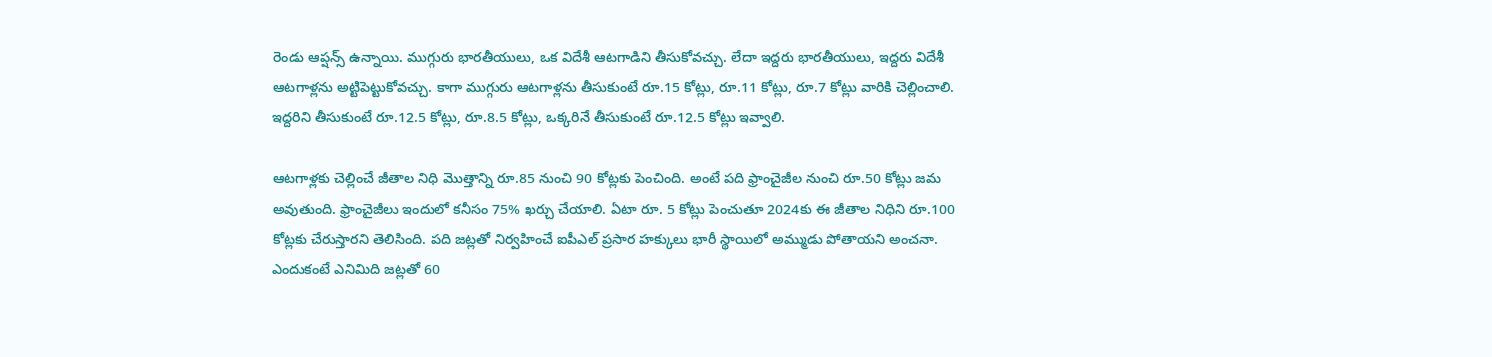రెండు ఆప్షన్స్ ఉన్నాయి. ముగ్గురు భారతీయులు, ఒక విదేశీ ఆటగాడిని తీసుకోవచ్చు. లేదా ఇద్దరు భారతీయులు, ఇద్దరు విదేశీ ఆటగాళ్లను అట్టిపెట్టుకోవచ్చు. కాగా ముగ్గురు ఆటగాళ్లను తీసుకుంటే రూ.15 కోట్లు, రూ.11 కోట్లు, రూ.7 కోట్లు వారికి చెల్లించాలి. ఇద్దరిని తీసుకుంటే రూ.12.5 కోట్లు, రూ.8.5 కోట్లు, ఒక్కరినే తీసుకుంటే రూ.12.5 కోట్లు ఇవ్వాలి.

ఆటగాళ్లకు చెల్లించే జీతాల నిధి మొత్తాన్ని రూ.85 నుంచి 90 కోట్లకు పెంచింది. అంటే పది ఫ్రాంచైజీల నుంచి రూ.50 కోట్లు జమ అవుతుంది. ఫ్రాంచైజీలు ఇందులో కనీసం 75% ఖర్చు చేయాలి. ఏటా రూ. 5 కోట్లు పెంచుతూ 2024కు ఈ జీతాల నిధిని రూ.100 కోట్లకు చేరుస్తారని తెలిసింది. పది జట్లతో నిర్వహించే ఐపీఎల్‌ ప్రసార హక్కులు భారీ స్థాయిలో అమ్ముడు పోతాయని అంచనా. ఎందుకంటే ఎనిమిది జట్లతో 60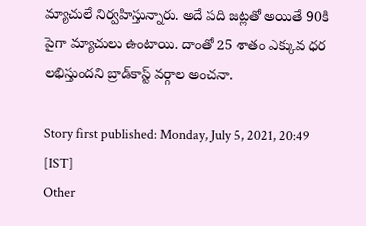మ్యాచులే నిర్వహిస్తున్నారు. అదే పది జట్లతో అయితే 90కి పైగా మ్యాచులు ఉంటాయి. దాంతో 25 శాతం ఎక్కువ ధర లభిస్తుందని బ్రాడ్‌కాస్ట్ వర్గాల అంచనా.

Story first published: Monday, July 5, 2021, 20:49 [IST]
Other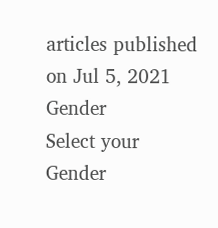articles published on Jul 5, 2021
Gender
Select your Gender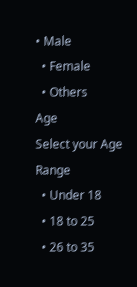• Male
  • Female
  • Others
Age
Select your Age Range
  • Under 18
  • 18 to 25
  • 26 to 35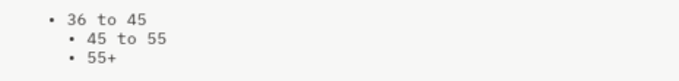• 36 to 45
  • 45 to 55
  • 55+